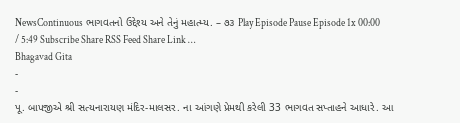NewsContinuous ભાગવતનો ઉદ્દેશ્ય અને તેનું મહાત્મ્ય. – ૭૩ Play Episode Pause Episode 1x 00:00 / 5:49 Subscribe Share RSS Feed Share Link …
Bhagavad Gita
-
-
પૂ. બાપજીએ શ્રી સત્યનારાયણ મંદિર-માલસર. ના આંગણે પ્રેમથી કરેલી 33 ભાગવત સપ્તાહને આધારે. આ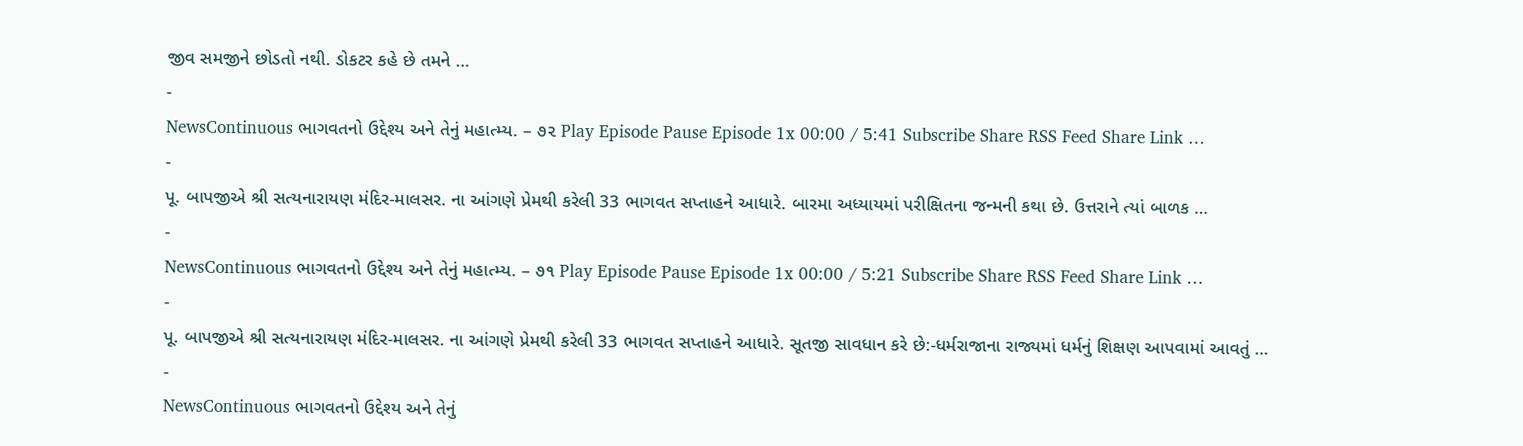જીવ સમજીને છોડતો નથી. ડોકટર કહે છે તમને …
-
NewsContinuous ભાગવતનો ઉદ્દેશ્ય અને તેનું મહાત્મ્ય. – ૭૨ Play Episode Pause Episode 1x 00:00 / 5:41 Subscribe Share RSS Feed Share Link …
-
પૂ. બાપજીએ શ્રી સત્યનારાયણ મંદિર-માલસર. ના આંગણે પ્રેમથી કરેલી 33 ભાગવત સપ્તાહને આધારે. બારમા અધ્યાયમાં પરીક્ષિતના જન્મની કથા છે. ઉત્તરાને ત્યાં બાળક …
-
NewsContinuous ભાગવતનો ઉદ્દેશ્ય અને તેનું મહાત્મ્ય. – ૭૧ Play Episode Pause Episode 1x 00:00 / 5:21 Subscribe Share RSS Feed Share Link …
-
પૂ. બાપજીએ શ્રી સત્યનારાયણ મંદિર-માલસર. ના આંગણે પ્રેમથી કરેલી 33 ભાગવત સપ્તાહને આધારે. સૂતજી સાવધાન કરે છે:-ધર્મરાજાના રાજ્યમાં ધર્મનું શિક્ષણ આપવામાં આવતું …
-
NewsContinuous ભાગવતનો ઉદ્દેશ્ય અને તેનું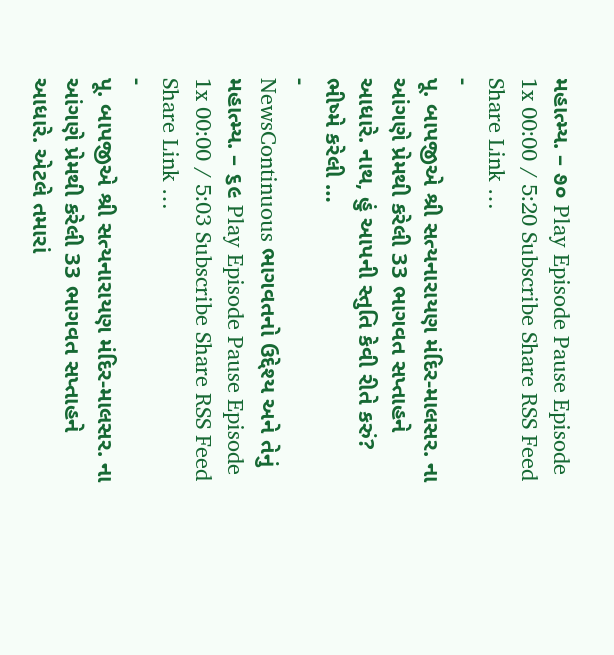મહાત્મ્ય. – ૭૦ Play Episode Pause Episode 1x 00:00 / 5:20 Subscribe Share RSS Feed Share Link …
-
પૂ. બાપજીએ શ્રી સત્યનારાયણ મંદિર-માલસર. ના આંગણે પ્રેમથી કરેલી 33 ભાગવત સપ્તાહને આધારે. નાથ, હું આપની સ્તુતિ કેવી રીતે કરું? ભીષ્મે કરેલી …
-
NewsContinuous ભાગવતનો ઉદ્દેશ્ય અને તેનું મહાત્મ્ય. – ૬૯ Play Episode Pause Episode 1x 00:00 / 5:03 Subscribe Share RSS Feed Share Link …
-
પૂ. બાપજીએ શ્રી સત્યનારાયણ મંદિર-માલસર. ના આંગણે પ્રેમથી કરેલી 33 ભાગવત સપ્તાહને આધારે. એટલે તમારાં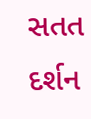સતત દર્શન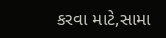કરવા માટે,સામા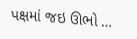પક્ષમાં જઇ ઊભો …